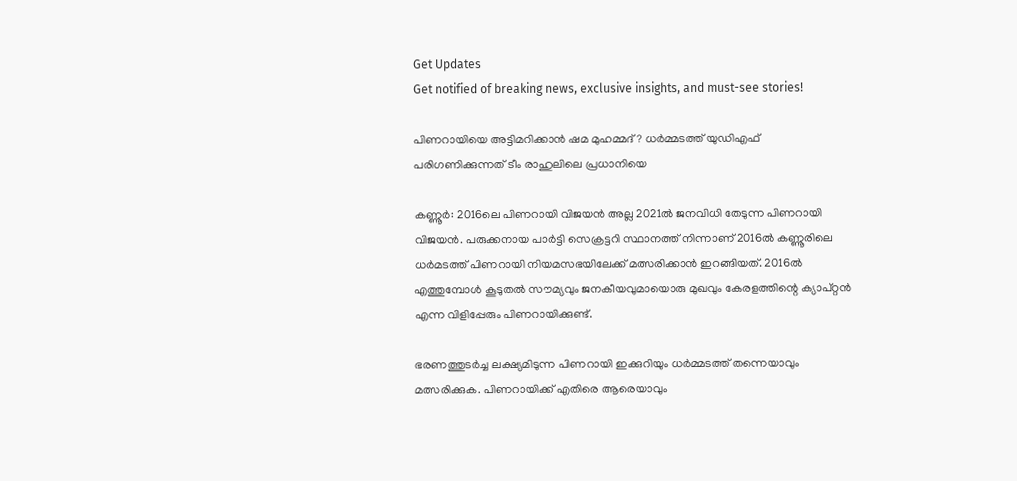Get Updates
Get notified of breaking news, exclusive insights, and must-see stories!

പിണറായിയെ അട്ടിമറിക്കാന്‍ ഷമ മുഹമ്മദ്? ധർമ്മടത്ത് യുഡിഎഫ് പരിഗണിക്കുന്നത് ടീം രാഹുലിലെ പ്രധാനിയെ

കണ്ണൂര്‍: 2016ലെ പിണറായി വിജയന്‍ അല്ല 2021ല്‍ ജനവിധി തേടുന്ന പിണറായി വിജയന്‍. പരുക്കനായ പാര്‍ട്ടി സെക്രട്ടറി സ്ഥാനത്ത് നിന്നാണ് 2016ല്‍ കണ്ണൂരിലെ ധര്‍മടത്ത് പിണറായി നിയമസഭയിലേക്ക് മത്സരിക്കാന്‍ ഇറങ്ങിയത്. 2016ല്‍ എത്തുമ്പോള്‍ കൂടുതല്‍ സൗമ്യവും ജനകീയവുമായൊരു മുഖവും കേരളത്തിന്റെ ക്യാപ്റ്റന്‍ എന്ന വിളിപ്പേരും പിണറായിക്കുണ്ട്.

ഭരണത്തുടര്‍ച്ച ലക്ഷ്യമിടുന്ന പിണറായി ഇക്കുറിയും ധര്‍മ്മടത്ത് തന്നെയാവും മത്സരിക്കുക. പിണറായിക്ക് എതിരെ ആരെയാവും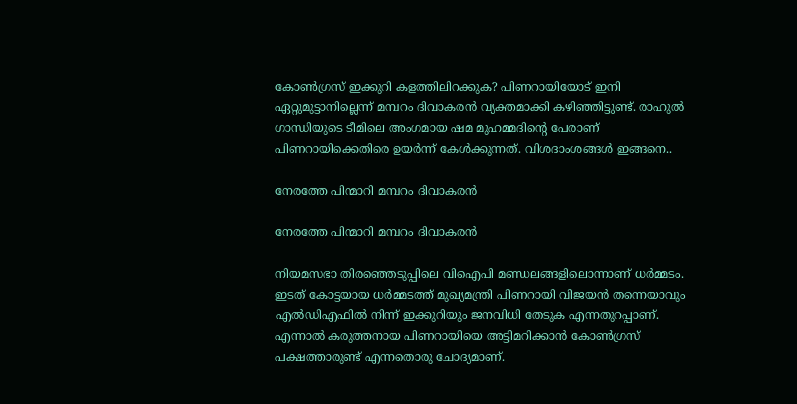കോണ്‍ഗ്രസ് ഇക്കുറി കളത്തിലിറക്കുക? പിണറായിയോട് ഇനി ഏറ്റുമുട്ടാനില്ലെന്ന് മമ്പറം ദിവാകരന്‍ വ്യക്തമാക്കി കഴിഞ്ഞിട്ടുണ്ട്. രാഹുല്‍ ഗാന്ധിയുടെ ടീമിലെ അംഗമായ ഷമ മുഹമ്മദിന്റെ പേരാണ് പിണറായിക്കെതിരെ ഉയര്‍ന്ന് കേള്‍ക്കുന്നത്. വിശദാംശങ്ങള്‍ ഇങ്ങനെ..

നേരത്തേ പിന്മാറി മമ്പറം ദിവാകരൻ

നേരത്തേ പിന്മാറി മമ്പറം ദിവാകരൻ

നിയമസഭാ തിരഞ്ഞെടുപ്പിലെ വിഐപി മണ്ഡലങ്ങളിലൊന്നാണ് ധര്‍മ്മടം. ഇടത് കോട്ടയായ ധര്‍മ്മടത്ത് മുഖ്യമന്ത്രി പിണറായി വിജയന്‍ തന്നെയാവും എല്‍ഡിഎഫില്‍ നിന്ന് ഇക്കുറിയും ജനവിധി തേടുക എന്നതുറപ്പാണ്. എന്നാല്‍ കരുത്തനായ പിണറായിയെ അട്ടിമറിക്കാന്‍ കോണ്‍ഗ്രസ് പക്ഷത്താരുണ്ട് എന്നതൊരു ചോദ്യമാണ്.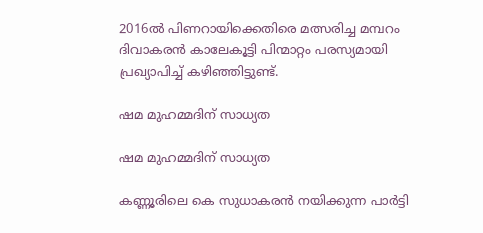2016ല്‍ പിണറായിക്കെതിരെ മത്സരിച്ച മമ്പറം ദിവാകരന്‍ കാലേകൂട്ടി പിന്മാറ്റം പരസ്യമായി പ്രഖ്യാപിച്ച് കഴിഞ്ഞിട്ടുണ്ട്.

ഷമ മുഹമ്മദിന് സാധ്യത

ഷമ മുഹമ്മദിന് സാധ്യത

കണ്ണൂരിലെ കെ സുധാകരന്‍ നയിക്കുന്ന പാര്‍ട്ടി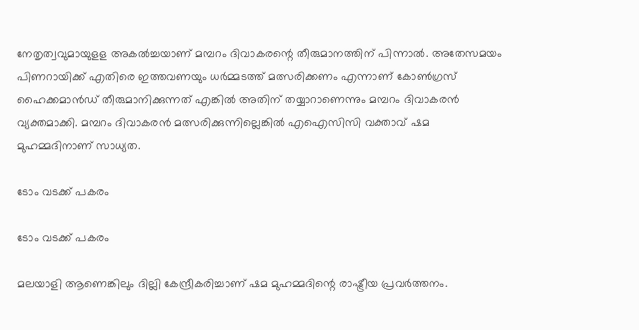നേതൃത്വവുമായുളള അകല്‍ച്ചയാണ് മമ്പറം ദിവാകരന്റെ തീരുമാനത്തിന് പിന്നാല്‍. അതേസമയം പിണറായിക്ക് എതിരെ ഇത്തവണയും ധര്‍മ്മടത്ത് മത്സരിക്കണം എന്നാണ് കോണ്‍ഗ്രസ് ഹൈക്കമാന്‍ഡ് തീരുമാനിക്കുന്നത് എങ്കില്‍ അതിന് തയ്യാറാണെന്നും മമ്പറം ദിവാകരന്‍ വ്യക്തമാക്കി. മമ്പറം ദിവാകരന്‍ മത്സരിക്കുന്നില്ലെങ്കില്‍ എഐസിസി വക്താവ് ഷമ മുഹമ്മദിനാണ് സാധ്യത.

ടോം വടക്ക് പകരം

ടോം വടക്ക് പകരം

മലയാളി ആണെങ്കിലും ദില്ലി കേന്ദ്രീകരിച്ചാണ് ഷമ മുഹമ്മദിന്റെ രാഷ്ട്രീയ പ്രവര്‍ത്തനം.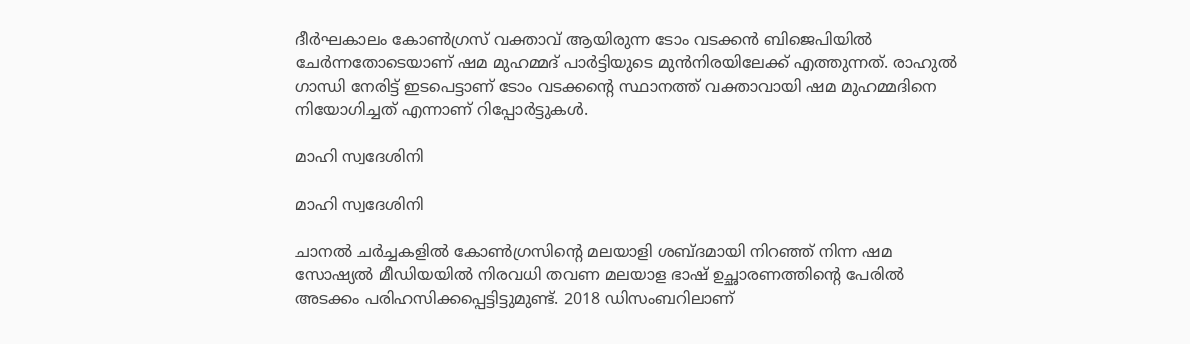ദീര്‍ഘകാലം കോണ്‍ഗ്രസ് വക്താവ് ആയിരുന്ന ടോം വടക്കന്‍ ബിജെപിയില്‍ ചേര്‍ന്നതോടെയാണ് ഷമ മുഹമ്മദ് പാര്‍ട്ടിയുടെ മുന്‍നിരയിലേക്ക് എത്തുന്നത്. രാഹുല്‍ ഗാന്ധി നേരിട്ട് ഇടപെട്ടാണ് ടോം വടക്കന്റെ സ്ഥാനത്ത് വക്താവായി ഷമ മുഹമ്മദിനെ നിയോഗിച്ചത് എന്നാണ് റിപ്പോര്‍ട്ടുകള്‍.

മാഹി സ്വദേശിനി

മാഹി സ്വദേശിനി

ചാനല്‍ ചര്‍ച്ചകളില്‍ കോണ്‍ഗ്രസിന്റെ മലയാളി ശബ്ദമായി നിറഞ്ഞ് നിന്ന ഷമ സോഷ്യല്‍ മീഡിയയില്‍ നിരവധി തവണ മലയാള ഭാഷ് ഉച്ഛാരണത്തിന്റെ പേരില്‍ അടക്കം പരിഹസിക്കപ്പെട്ടിട്ടുമുണ്ട്. 2018 ഡിസംബറിലാണ്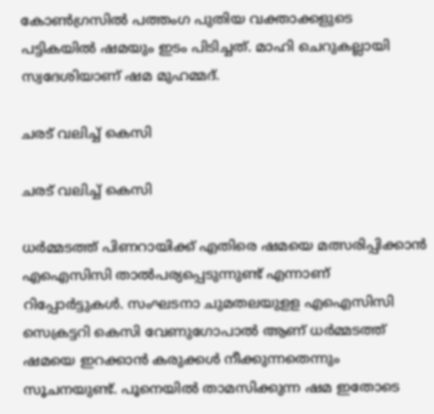കോണ്‍ഗ്രസില്‍ പത്തംഗ പുതിയ വക്താക്കളുടെ പട്ടികയില്‍ ഷമയും ഇടം പിടിച്ചത്. മാഹി ചെറുകല്ലായി സ്വദേശിയാണ് ഷമ മുഹമ്മദ്.

ചരട് വലിച്ച് കെസി

ചരട് വലിച്ച് കെസി

ധര്‍മ്മടത്ത് പിണറായിക്ക് എതിരെ ഷമയെ മത്സരിപ്പിക്കാന്‍ എഐസിസി താല്‍പര്യപ്പെടുന്നുണ്ട് എന്നാണ് റിപ്പോര്‍ട്ടുകള്‍. സംഘടനാ ചുമതലയുളള എഐസിസി സെക്രട്ടറി കെസി വേണുഗോപാല്‍ ആണ് ധര്‍മ്മടത്ത് ഷമയെ ഇറക്കാന്‍ കരുക്കള്‍ നീക്കുന്നതെന്നും സൂചനയുണ്ട്. പൂനെയില്‍ താമസിക്കുന്ന ഷമ ഇതോടെ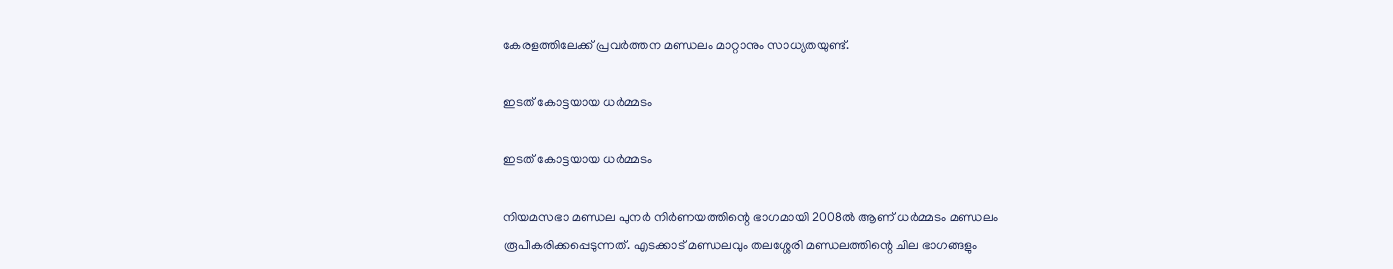കേരളത്തിലേക്ക് പ്രവര്‍ത്തന മണ്ഡലം മാറ്റാനും സാധ്യതയുണ്ട്.

ഇടത് കോട്ടയായ ധർമ്മടം

ഇടത് കോട്ടയായ ധർമ്മടം

നിയമസഭാ മണ്ഡല പുനര്‍ നിര്‍ണയത്തിന്റെ ഭാഗമായി 2008ല്‍ ആണ് ധര്‍മ്മടം മണ്ഡലം രൂപീകരിക്കപ്പെടുന്നത്. എടക്കാട് മണ്ഡലവും തലശ്ശേരി മണ്ഡലത്തിന്റെ ചില ഭാഗങ്ങളും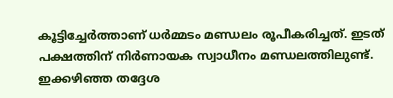കൂട്ടിച്ചേര്‍ത്താണ് ധര്‍മ്മടം മണ്ഡലം രൂപീകരിച്ചത്. ഇടത് പക്ഷത്തിന് നിര്‍ണായക സ്വാധീനം മണ്ഡലത്തിലുണ്ട്. ഇക്കഴിഞ്ഞ തദ്ദേശ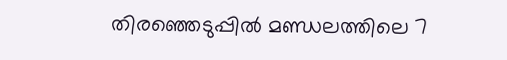തിരഞ്ഞെടുപ്പില്‍ മണ്ഡലത്തിലെ 7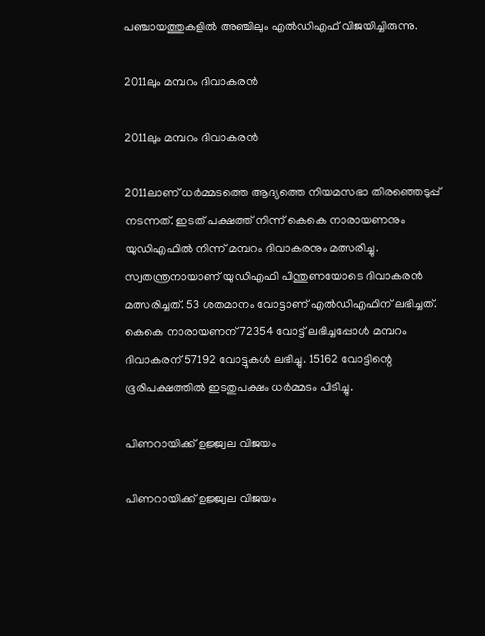പഞ്ചായത്തുകളില്‍ അഞ്ചിലും എല്‍ഡിഎഫ് വിജയിച്ചിരുന്നു.

2011ലും മമ്പറം ദിവാകരൻ

2011ലും മമ്പറം ദിവാകരൻ

2011ലാണ് ധര്‍മ്മടത്തെ ആദ്യത്തെ നിയമസഭാ തിരഞ്ഞെടുപ്പ് നടന്നത്. ഇടത് പക്ഷത്ത് നിന്ന് കെകെ നാരായണനും യുഡിഎഫില്‍ നിന്ന് മമ്പറം ദിവാകരനും മത്സരിച്ചു. സ്വതന്ത്രനായാണ് യുഡിഎഫി പിന്തുണയോടെ ദിവാകരന്‍ മത്സരിച്ചത്. 53 ശതമാനം വോട്ടാണ് എല്‍ഡിഎഫിന് ലഭിച്ചത്. കെകെ നാരായണന് 72354 വോട്ട് ലഭിച്ചപ്പോള്‍ മമ്പറം ദിവാകരന് 57192 വോട്ടുകള്‍ ലഭിച്ചു. 15162 വോട്ടിന്റെ ഭൂരിപക്ഷത്തില്‍ ഇടതുപക്ഷം ധര്‍മ്മടം പിടിച്ചു.

പിണറായിക്ക് ഉജ്ജ്വല വിജയം

പിണറായിക്ക് ഉജ്ജ്വല വിജയം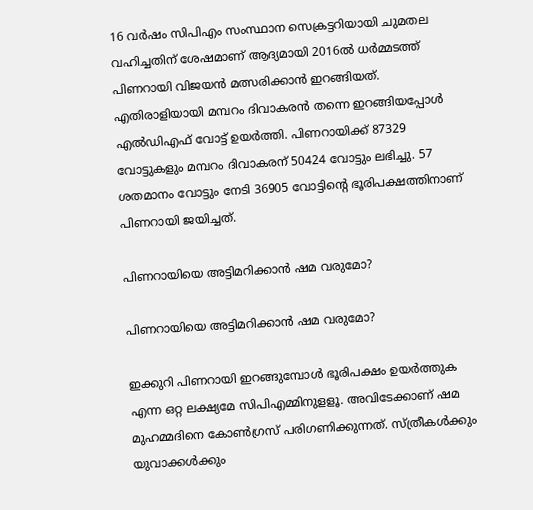16 വര്‍ഷം സിപിഎം സംസ്ഥാന സെക്രട്ടറിയായി ചുമതല വഹിച്ചതിന് ശേഷമാണ് ആദ്യമായി 2016ല്‍ ധര്‍മ്മടത്ത് പിണറായി വിജയന്‍ മത്സരിക്കാന്‍ ഇറങ്ങിയത്. എതിരാളിയായി മമ്പറം ദിവാകരന്‍ തന്നെ ഇറങ്ങിയപ്പോള്‍ എല്‍ഡിഎഫ് വോട്ട് ഉയര്‍ത്തി. പിണറായിക്ക് 87329 വോട്ടുകളും മമ്പറം ദിവാകരന് 50424 വോട്ടും ലഭിച്ചു. 57 ശതമാനം വോട്ടും നേടി 36905 വോട്ടിന്റെ ഭൂരിപക്ഷത്തിനാണ് പിണറായി ജയിച്ചത്.

പിണറായിയെ അട്ടിമറിക്കാൻ ഷമ വരുമോ?

പിണറായിയെ അട്ടിമറിക്കാൻ ഷമ വരുമോ?

ഇക്കുറി പിണറായി ഇറങ്ങുമ്പോള്‍ ഭൂരിപക്ഷം ഉയര്‍ത്തുക എന്ന ഒറ്റ ലക്ഷ്യമേ സിപിഎമ്മിനുളളൂ. അവിടേക്കാണ് ഷമ മുഹമ്മദിനെ കോണ്‍ഗ്രസ് പരിഗണിക്കുന്നത്. സ്ത്രീകള്‍ക്കും യുവാക്കള്‍ക്കും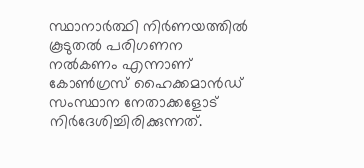സ്ഥാനാര്‍ത്ഥി നിര്‍ണയത്തില്‍ കൂടുതല്‍ പരിഗണന നല്‍കണം എന്നാണ് കോണ്‍ഗ്രസ് ഹൈക്കമാന്‍ഡ് സംസ്ഥാന നേതാക്കളോട് നിര്‍ദേശിച്ചിരിക്കുന്നത്.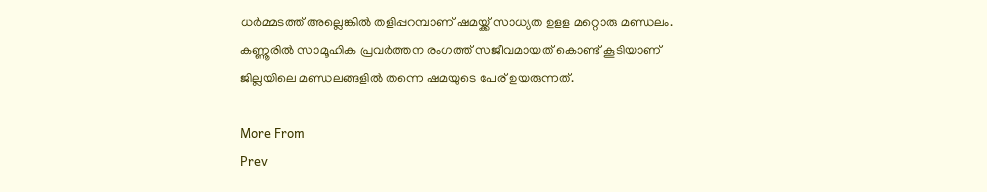ധര്‍മ്മടത്ത് അല്ലെങ്കില്‍ തളിപ്പറമ്പാണ് ഷമയ്ക്ക് സാധ്യത ഉളള മറ്റൊരു മണ്ഡലം. കണ്ണൂരില്‍ സാമൂഹിക പ്രവര്‍ത്തന രംഗത്ത് സജീവമായത് കൊണ്ട് കൂടിയാണ് ജില്ലയിലെ മണ്ഡലങ്ങളില്‍ തന്നെ ഷമയുടെ പേര് ഉയരുന്നത്.

More From
Prev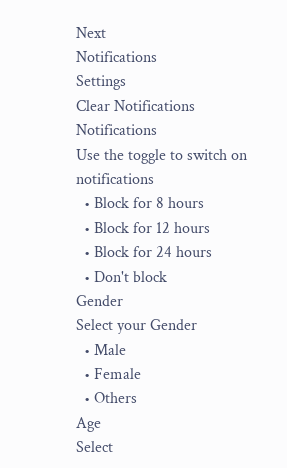Next
Notifications
Settings
Clear Notifications
Notifications
Use the toggle to switch on notifications
  • Block for 8 hours
  • Block for 12 hours
  • Block for 24 hours
  • Don't block
Gender
Select your Gender
  • Male
  • Female
  • Others
Age
Select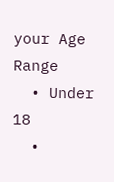your Age Range
  • Under 18
  •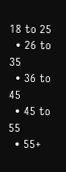18 to 25
  • 26 to 35
  • 36 to 45
  • 45 to 55
  • 55+